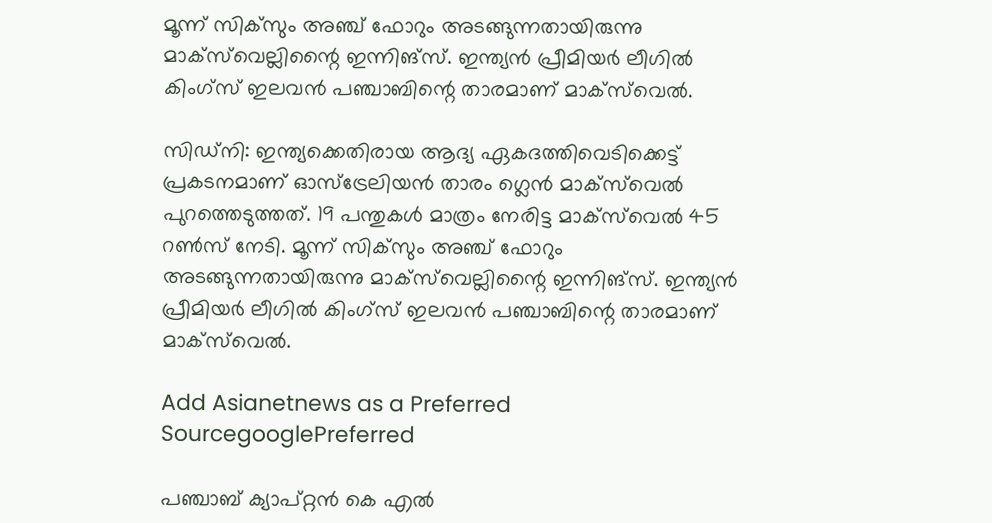മൂന്ന് സിക്‌സും അഞ്ച് ഫോറും അടങ്ങുന്നതായിരുന്നു മാക്‌സ്‌വെല്ലിന്റൈ ഇന്നിങ്‌സ്. ഇന്ത്യന്‍ പ്രീമിയര്‍ ലീഗില്‍ കിംഗ്‌സ് ഇലവന്‍ പഞ്ചാബിന്റെ താരമാണ് മാക്‌സ്‌വെല്‍.

സിഡ്‌നി: ഇന്ത്യക്കെതിരായ ആദ്യ ഏകദത്തിവെടിക്കെട്ട് പ്രകടനമാണ് ഓസ്‌ട്രേലിയന്‍ താരം ഗ്ലെന്‍ മാക്‌സ്‌വെല്‍ പുറത്തെടുത്തത്. 19 പന്തുകള്‍ മാത്രം നേരിട്ട മാക്‌സ്‌വെല്‍ 45 റണ്‍സ് നേടി. മൂന്ന് സിക്‌സും അഞ്ച് ഫോറും അടങ്ങുന്നതായിരുന്നു മാക്‌സ്‌വെല്ലിന്റൈ ഇന്നിങ്‌സ്. ഇന്ത്യന്‍ പ്രീമിയര്‍ ലീഗില്‍ കിംഗ്‌സ് ഇലവന്‍ പഞ്ചാബിന്റെ താരമാണ് മാക്‌സ്‌വെല്‍.

Add Asianetnews as a Preferred SourcegooglePreferred

പഞ്ചാബ് ക്യാപ്റ്റന്‍ കെ എല്‍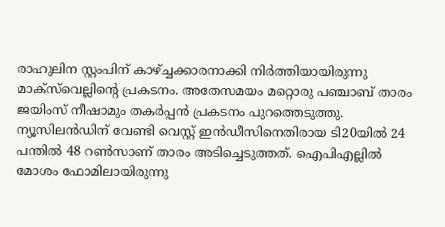രാഹുലിന സ്റ്റംപിന് കാഴ്ച്ചക്കാരനാക്കി നിര്‍ത്തിയായിരുന്നു മാക്‌സ്‌വെല്ലിന്റെ പ്രകടനം. അതേസമയം മറ്റൊരു പഞ്ചാബ് താരം ജയിംസ് നീഷാമും തകര്‍പ്പന്‍ പ്രകടനം പുറത്തെടുത്തു. ന്യൂസിലന്‍ഡിന് വേണ്ടി വെസ്റ്റ് ഇന്‍ഡീസിനെതിരായ ടി20യില്‍ 24 പന്തില്‍ 48 റണ്‍സാണ് താരം അടിച്ചെടുത്തത്. ഐപിഎല്ലില്‍ മോശം ഫോമിലായിരുന്നു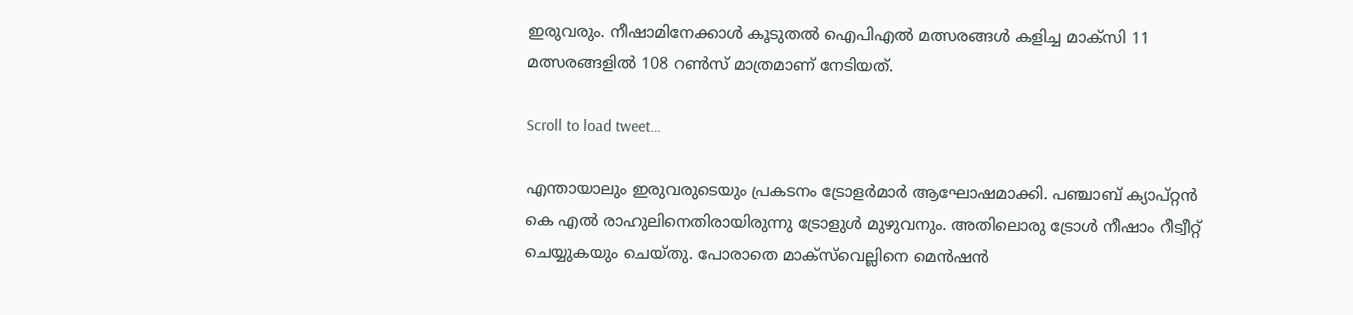ഇരുവരും. നീഷാമിനേക്കാള്‍ കൂടുതല്‍ ഐപിഎല്‍ മത്സരങ്ങള്‍ കളിച്ച മാക്‌സി 11 മത്സരങ്ങളില്‍ 108 റണ്‍സ് മാത്രമാണ് നേടിയത്.

Scroll to load tweet…

എന്തായാലും ഇരുവരുടെയും പ്രകടനം ട്രോളര്‍മാര്‍ ആഘോഷമാക്കി. പഞ്ചാബ് ക്യാപ്റ്റന്‍ കെ എല്‍ രാഹുലിനെതിരായിരുന്നു ട്രോളുള്‍ മുഴുവനും. അതിലൊരു ട്രോള്‍ നീഷാം റീട്വീറ്റ് ചെയ്യുകയും ചെയ്തു. പോരാതെ മാക്‌സ്‌വെല്ലിനെ മെന്‍ഷന്‍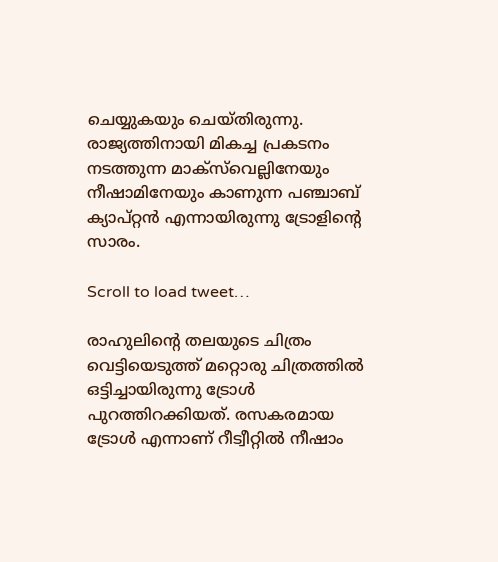ചെയ്യുകയും ചെയ്തിരുന്നു. രാജ്യത്തിനായി മികച്ച പ്രകടനം നടത്തുന്ന മാക്‌സ്‌വെല്ലിനേയും നീഷാമിനേയും കാണുന്ന പഞ്ചാബ് ക്യാപ്റ്റന്‍ എന്നായിരുന്നു ട്രോളിന്റെ സാരം.

Scroll to load tweet…

രാഹുലിന്റെ തലയുടെ ചിത്രം വെട്ടിയെടുത്ത് മറ്റൊരു ചിത്രത്തില്‍ ഒട്ടിച്ചായിരുന്നു ട്രോള്‍ പുറത്തിറക്കിയത്. രസകരമായ ട്രോള്‍ എന്നാണ് റീട്വീറ്റില്‍ നീഷാം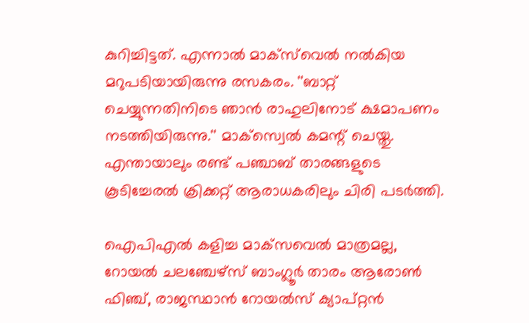കുറിച്ചിട്ടത്. എന്നാല്‍ മാക്‌സ്‌വെല്‍ നല്‍കിയ മറുപടിയായിരുന്നു രസകരം. ''ബാറ്റ് ചെയ്യുന്നതിനിടെ ഞാന്‍ രാഹുലിനോട് ക്ഷമാപണം നടത്തിയിരുന്നു.'' മാക്സ്വെല്‍ കമന്റ് ചെയ്തു. എന്തായാലും രണ്ട് പഞ്ചാബ് താരങ്ങളുടെ കൂടിച്ചേരല്‍ ക്രിക്കറ്റ് ആരാധകരിലും ചിരി പടര്‍ത്തി.

ഐപിഎല്‍ കളിച്ച മാക്‌സവെല്‍ മാത്രമല്ല, റോയല്‍ ചലഞ്ചേഴ്‌സ് ബാംഗ്ലൂര്‍ താരം ആരോണ്‍ ഫിഞ്ച്, രാജസ്ഥാന്‍ റോയല്‍സ് ക്യാപ്റ്റന്‍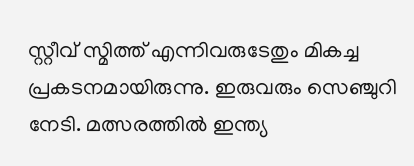സ്റ്റീവ് സ്മിത്ത് എന്നിവരുടേതും മികച്ച പ്രകടനമായിരുന്നു. ഇരുവരും സെഞ്ചുറി നേടി. മത്സരത്തില്‍ ഇന്ത്യ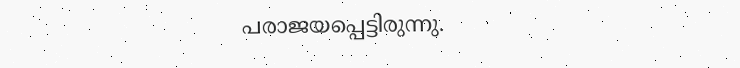പരാജയപ്പെട്ടിരുന്നു.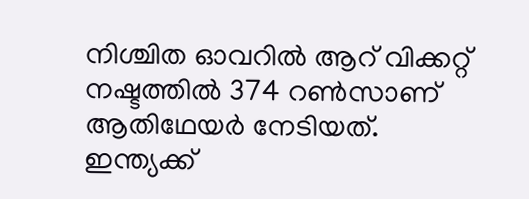നിശ്ചിത ഓവറില്‍ ആറ് വിക്കറ്റ് നഷ്ടത്തില്‍ 374 റണ്‍സാണ് ആതിഥേയര്‍ നേടിയത്. ഇന്ത്യക്ക്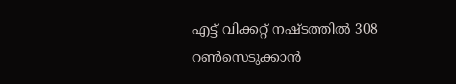എട്ട് വിക്കറ്റ് നഷ്ടത്തില്‍ 308 റണ്‍സെടുക്കാന്‍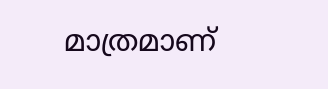മാത്രമാണ്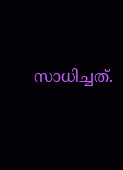സാധിച്ചത്.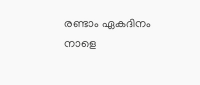രണ്ടാം ഏകദിനം നാളെ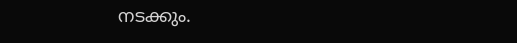നടക്കും.